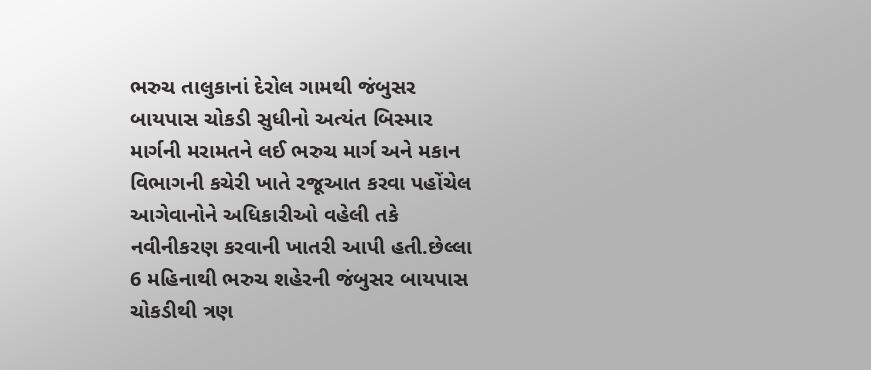ભરુચ તાલુકાનાં દેરોલ ગામથી જંબુસર બાયપાસ ચોકડી સુધીનો અત્યંત બિસ્માર માર્ગની મરામતને લઈ ભરુચ માર્ગ અને મકાન વિભાગની કચેરી ખાતે રજૂઆત કરવા પહોંચેલ આગેવાનોને અધિકારીઓ વહેલી તકે નવીનીકરણ કરવાની ખાતરી આપી હતી.છેલ્લા 6 મહિનાથી ભરુચ શહેરની જંબુસર બાયપાસ ચોકડીથી ત્રણ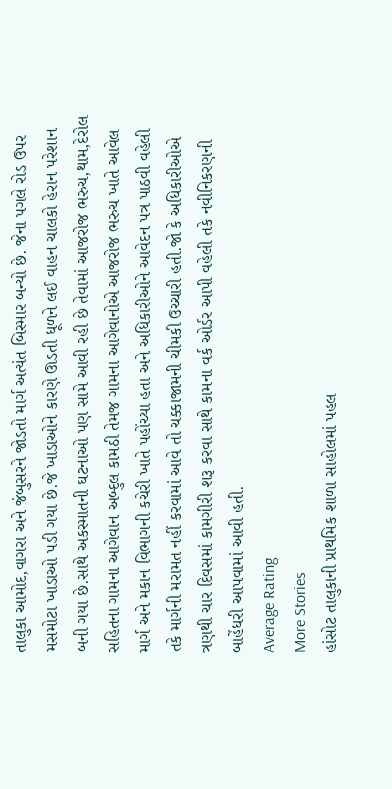તાલુકા આમોદ,વાગરા અને જંબુસરને જોડતો માર્ગ અત્યંત બિસ્માર બન્યો છે. જેના પગલે રોડ ઉપર મસમોટા ખાડાઓ પડી ગયા છે.જે ખાડાઓને કારણે ઊડતી ધૂળને લઈ વાહન ચાલકો હેરાન પરેશાન બની ગયા છે.સાથે અકસ્માતની ઘટનાઓ પણ સામે આવી રહી છે તેવામાં આજરોજ ભરુચ,થામ,દેરોલ સહિતના ગામના આગેવાન અબ્દુલ કામઠી તેમજ ગામના આગેવાનોએ આજરોજ ભરુચ ખાતે આવેલ માર્ગ અને મકાન વિભાગની કચેરી ખાતે પહોંચ્યા હતા અને અધિકારીઓને આવેદન પત્ર પાઠવી વહેલી તકે માર્ગની મરામત નહીં કરવામાં આવે તો ચક્કાજામની ચીમકી ઉચ્ચારી હતી.જો કે અધિકારીઓએ ત્રણથી ચાર દિવસમાં કામગીરી શરૂ કરવા સાથે કામના વર્ક ઓર્ડર આપી વહેલી તકે નવીનિકરણની બાહેંધરી આપવામાં આવી હતી.
Average Rating
More Stories
હાંસોટ તાલુકાની પ્રાથમિક શાળા સાહોલમાં પહલ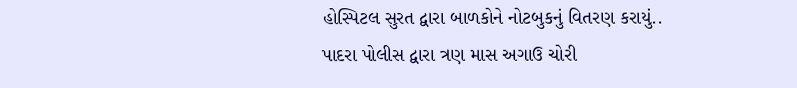હોસ્પિટલ સુરત દ્વારા બાળકોને નોટબુકનું વિતરણ કરાયું..
પાદરા પોલીસ દ્વારા ત્રણ માસ અગાઉ ચોરી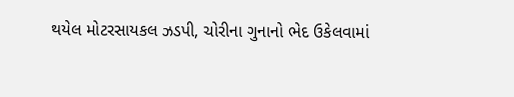થયેલ મોટરસાયકલ ઝડપી, ચોરીના ગુનાનો ભેદ ઉકેલવામાં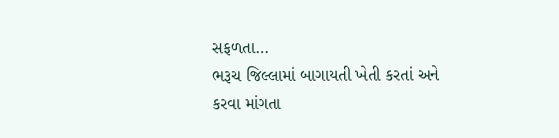સફળતા…
ભરૂચ જિલ્લામાં બાગાયતી ખેતી કરતાં અને કરવા માંગતા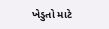ખેડુતો માટે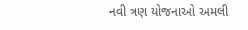નવી ત્રણ યોજનાઓ અમલી